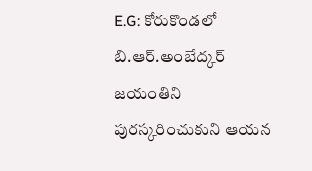E.G: కోరుకొండలో బి.ఆర్.అంబేద్కర్ జయంతిని పురస్కరించుకుని ఆయన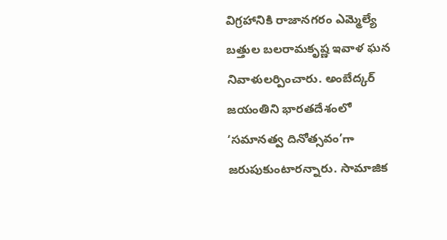విగ్రహానికి రాజానగరం ఎమ్మెల్యే బత్తుల బలరామకృష్ణ ఇవాళ ఘన నివాళులర్పించారు. అంబేద్కర్ జయంతిని భారతదేశంలో ‘సమానత్వ దినోత్సవం’గా జరుపుకుంటారన్నారు. సామాజిక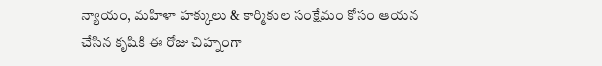న్యాయం, మహిళా హక్కులు & కార్మికుల సంక్షేమం కోసం ఆయన చేసిన కృషికి ఈ రోజు చిహ్నంగా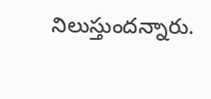నిలుస్తుందన్నారు.